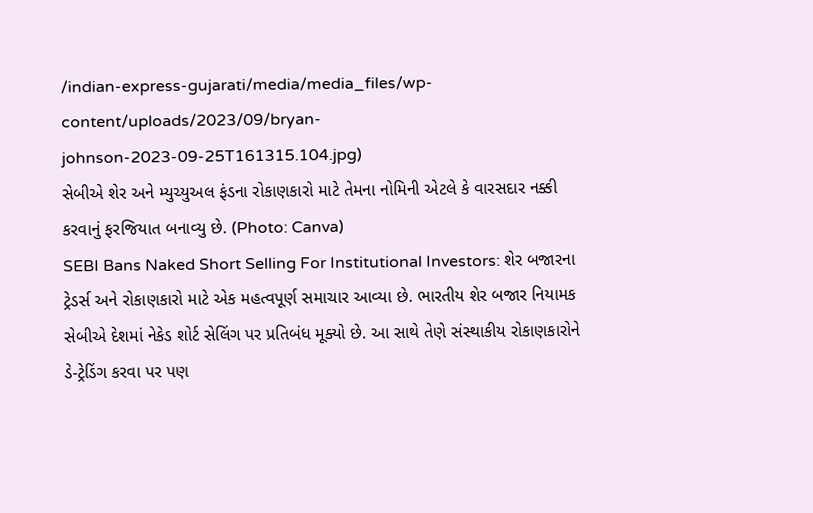/indian-express-gujarati/media/media_files/wp-content/uploads/2023/09/bryan-johnson-2023-09-25T161315.104.jpg)
સેબીએ શેર અને મ્યુચ્યુઅલ ફંડના રોકાણકારો માટે તેમના નોમિની એટલે કે વારસદાર નક્કી કરવાનું ફરજિયાત બનાવ્યુ છે. (Photo: Canva)
SEBI Bans Naked Short Selling For Institutional Investors: શેર બજારના ટ્રેડર્સ અને રોકાણકારો માટે એક મહત્વપૂર્ણ સમાચાર આવ્યા છે. ભારતીય શેર બજાર નિયામક સેબીએ દેશમાં નેકેડ શોર્ટ સેલિંગ પર પ્રતિબંધ મૂક્યો છે. આ સાથે તેણે સંસ્થાકીય રોકાણકારોને ડે-ટ્રેડિંગ કરવા પર પણ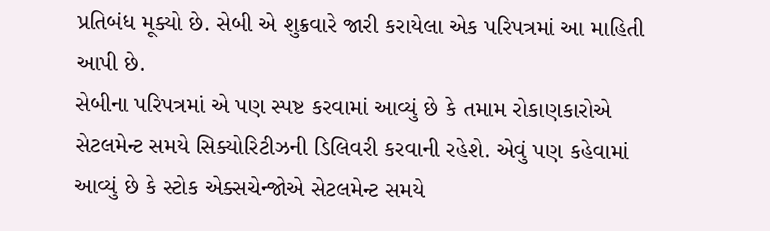પ્રતિબંધ મૂક્યો છે. સેબી એ શુક્રવારે જારી કરાયેલા એક પરિપત્રમાં આ માહિતી આપી છે.
સેબીના પરિપત્રમાં એ પણ સ્પષ્ટ કરવામાં આવ્યું છે કે તમામ રોકાણકારોએ સેટલમેન્ટ સમયે સિક્યોરિટીઝની ડિલિવરી કરવાની રહેશે. એવું પણ કહેવામાં આવ્યું છે કે સ્ટોક એક્સચેન્જોએ સેટલમેન્ટ સમયે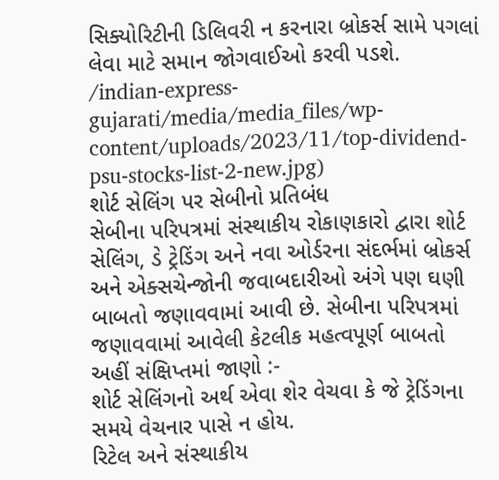સિક્યોરિટીની ડિલિવરી ન કરનારા બ્રોકર્સ સામે પગલાં લેવા માટે સમાન જોગવાઈઓ કરવી પડશે.
/indian-express-gujarati/media/media_files/wp-content/uploads/2023/11/top-dividend-psu-stocks-list-2-new.jpg)
શોર્ટ સેલિંગ પર સેબીનો પ્રતિબંધ
સેબીના પરિપત્રમાં સંસ્થાકીય રોકાણકારો દ્વારા શોર્ટ સેલિંગ, ડે ટ્રેડિંગ અને નવા ઓર્ડરના સંદર્ભમાં બ્રોકર્સ અને એક્સચેન્જોની જવાબદારીઓ અંગે પણ ઘણી બાબતો જણાવવામાં આવી છે. સેબીના પરિપત્રમાં જણાવવામાં આવેલી કેટલીક મહત્વપૂર્ણ બાબતો અહીં સંક્ષિપ્તમાં જાણો :-
શોર્ટ સેલિંગનો અર્થ એવા શેર વેચવા કે જે ટ્રેડિંગના સમયે વેચનાર પાસે ન હોય.
રિટેલ અને સંસ્થાકીય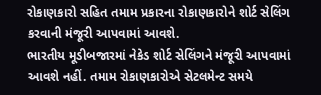રોકાણકારો સહિત તમામ પ્રકારના રોકાણકારોને શોર્ટ સેલિંગ કરવાની મંજૂરી આપવામાં આવશે.
ભારતીય મૂડીબજારમાં નેકેડ શોર્ટ સેલિંગને મંજૂરી આપવામાં આવશે નહીં. તમામ રોકાણકારોએ સેટલમેન્ટ સમયે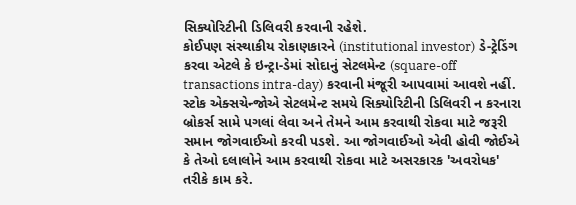સિક્યોરિટીની ડિલિવરી કરવાની રહેશે.
કોઈપણ સંસ્થાકીય રોકાણકારને (institutional investor) ડે-ટ્રેડિંગ કરવા એટલે કે ઇન્ટ્રા-ડેમાં સોદાનું સેટલમેન્ટ (square-off transactions intra-day) કરવાની મંજૂરી આપવામાં આવશે નહીં.
સ્ટોક એક્સચેન્જોએ સેટલમેન્ટ સમયે સિક્યોરિટીની ડિલિવરી ન કરનારા બ્રોકર્સ સામે પગલાં લેવા અને તેમને આમ કરવાથી રોકવા માટે જરૂરી સમાન જોગવાઈઓ કરવી પડશે. આ જોગવાઈઓ એવી હોવી જોઈએ કે તેઓ દલાલોને આમ કરવાથી રોકવા માટે અસરકારક 'અવરોધક' તરીકે કામ કરે.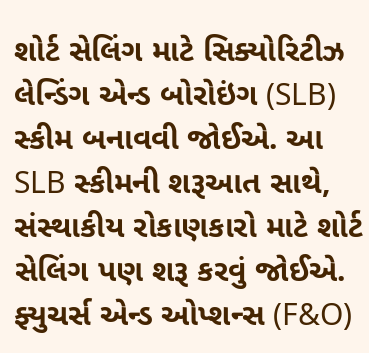શોર્ટ સેલિંગ માટે સિક્યોરિટીઝ લેન્ડિંગ એન્ડ બોરોઇંગ (SLB) સ્કીમ બનાવવી જોઈએ. આ SLB સ્કીમની શરૂઆત સાથે, સંસ્થાકીય રોકાણકારો માટે શોર્ટ સેલિંગ પણ શરૂ કરવું જોઈએ.
ફ્યુચર્સ એન્ડ ઓપ્શન્સ (F&O)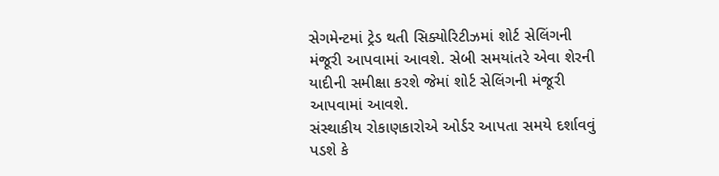સેગમેન્ટમાં ટ્રેડ થતી સિક્યોરિટીઝમાં શોર્ટ સેલિંગની મંજૂરી આપવામાં આવશે. સેબી સમયાંતરે એવા શેરની યાદીની સમીક્ષા કરશે જેમાં શોર્ટ સેલિંગની મંજૂરી આપવામાં આવશે.
સંસ્થાકીય રોકાણકારોએ ઓર્ડર આપતા સમયે દર્શાવવું પડશે કે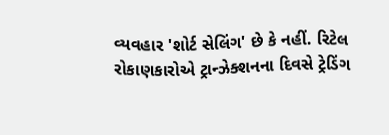વ્યવહાર 'શોર્ટ સેલિંગ' છે કે નહીં. રિટેલ રોકાણકારોએ ટ્રાન્ઝેક્શનના દિવસે ટ્રેડિંગ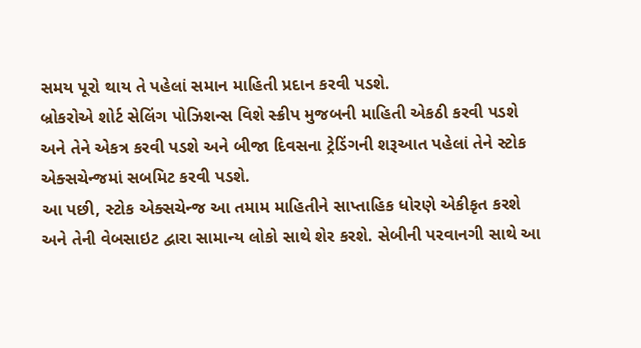સમય પૂરો થાય તે પહેલાં સમાન માહિતી પ્રદાન કરવી પડશે.
બ્રોકરોએ શોર્ટ સેલિંગ પોઝિશન્સ વિશે સ્ક્રીપ મુજબની માહિતી એકઠી કરવી પડશે અને તેને એકત્ર કરવી પડશે અને બીજા દિવસના ટ્રેડિંગની શરૂઆત પહેલાં તેને સ્ટોક એક્સચેન્જમાં સબમિટ કરવી પડશે.
આ પછી, સ્ટોક એક્સચેન્જ આ તમામ માહિતીને સાપ્તાહિક ધોરણે એકીકૃત કરશે અને તેની વેબસાઇટ દ્વારા સામાન્ય લોકો સાથે શેર કરશે. સેબીની પરવાનગી સાથે આ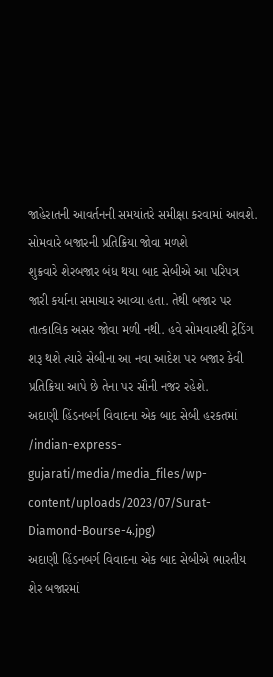જાહેરાતની આવર્તનની સમયાંતરે સમીક્ષા કરવામાં આવશે.
સોમવારે બજારની પ્રતિક્રિયા જોવા મળશે
શુક્રવારે શેરબજાર બંધ થયા બાદ સેબીએ આ પરિપત્ર જારી કર્યાના સમાચાર આવ્યા હતા. તેથી બજાર પર તાત્કાલિક અસર જોવા મળી નથી. હવે સોમવારથી ટ્રેડિંગ શરૂ થશે ત્યારે સેબીના આ નવા આદેશ પર બજાર કેવી પ્રતિક્રિયા આપે છે તેના પર સૌની નજર રહેશે.
અદાણી હિંડનબર્ગ વિવાદના એક બાદ સેબી હરકતમાં
/indian-express-gujarati/media/media_files/wp-content/uploads/2023/07/Surat-Diamond-Bourse-4.jpg)
અદાણી હિંડનબર્ગ વિવાદના એક બાદ સેબીએ ભારતીય શેર બજારમાં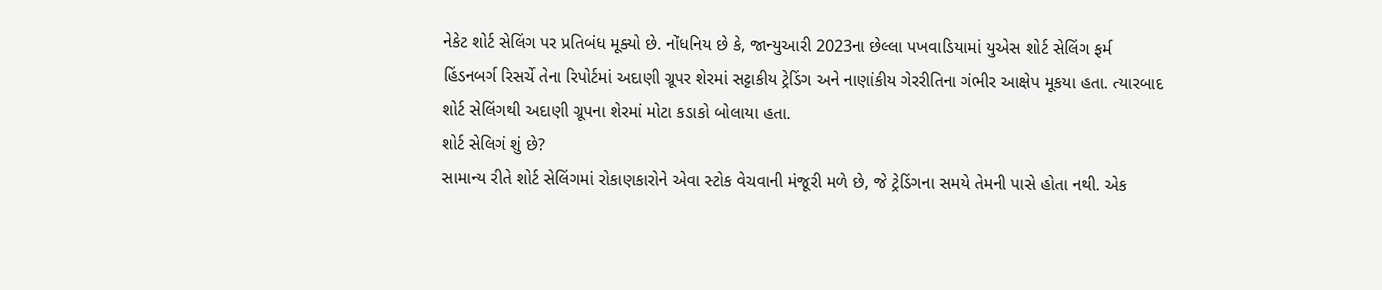નેકેટ શોર્ટ સેલિંગ પર પ્રતિબંધ મૂક્યો છે. નોંધનિય છે કે, જાન્યુઆરી 2023ના છેલ્લા પખવાડિયામાં યુએસ શોર્ટ સેલિંગ ફર્મ હિંડનબર્ગ રિસર્ચે તેના રિપોર્ટમાં અદાણી ગ્રૂપર શેરમાં સટ્ટાકીય ટ્રેડિંગ અને નાણાંકીય ગેરરીતિના ગંભીર આક્ષેપ મૂકયા હતા. ત્યારબાદ શોર્ટ સેલિંગથી અદાણી ગ્રૂપના શેરમાં મોટા કડાકો બોલાયા હતા.
શોર્ટ સેલિગં શું છે?
સામાન્ય રીતે શોર્ટ સેલિંગમાં રોકાણકારોને એવા સ્ટોક વેચવાની મંજૂરી મળે છે, જે ટ્રેડિંગના સમયે તેમની પાસે હોતા નથી. એક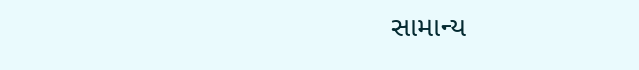સામાન્ય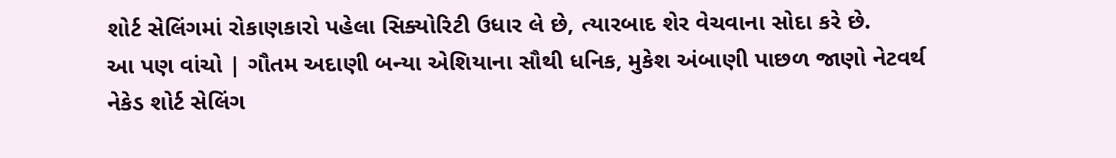શોર્ટ સેલિંગમાં રોકાણકારો પહેલા સિક્યોરિટી ઉધાર લે છે, ત્યારબાદ શેર વેચવાના સોદા કરે છે.
આ પણ વાંચો | ગૌતમ અદાણી બન્યા એશિયાના સૌથી ધનિક, મુકેશ અંબાણી પાછળ જાણો નેટવર્થ
નેકેડ શોર્ટ સેલિંગ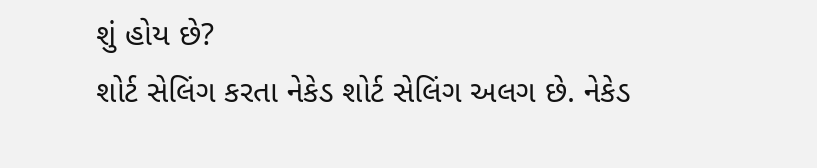શું હોય છે?
શોર્ટ સેલિંગ કરતા નેકેડ શોર્ટ સેલિંગ અલગ છે. નેકેડ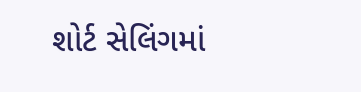શોર્ટ સેલિંગમાં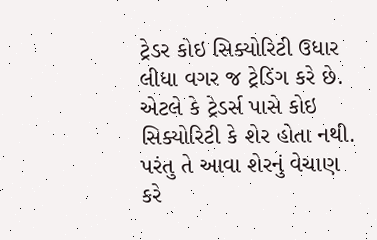ટ્રેડર કોઇ સિક્યોરિટી ઉધાર લીધા વગર જ ટ્રેડિંગ કરે છે. એટલે કે ટ્રેડર્સ પાસે કોઇ સિક્યોરિટી કે શેર હોતા નથી. પરંતુ તે આવા શેરનું વેચાણ કરે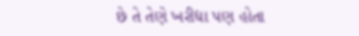છે તે તેણે ખરીદ્યા પણ હોતા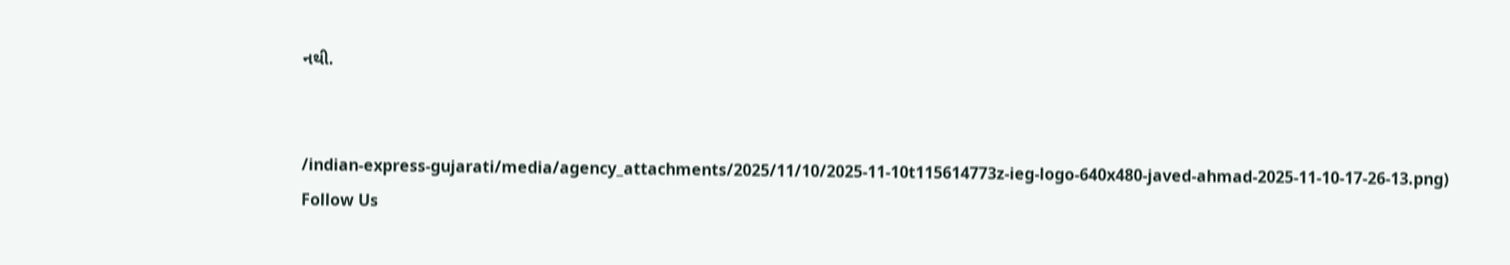નથી.


/indian-express-gujarati/media/agency_attachments/2025/11/10/2025-11-10t115614773z-ieg-logo-640x480-javed-ahmad-2025-11-10-17-26-13.png)
Follow Us